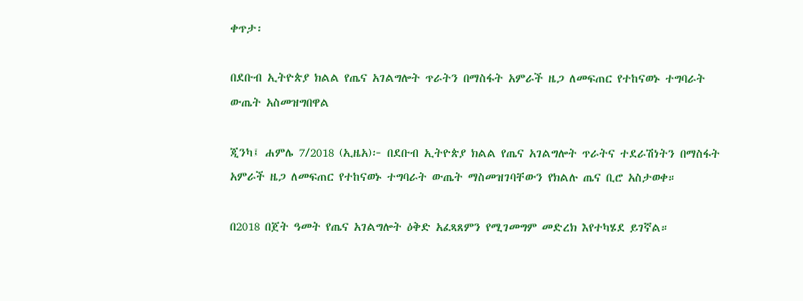ቀጥታ፡

በደቡብ ኢትዮጵያ ክልል የጤና አገልግሎት ጥራትን በማስፋት አምራች ዜጋ ለመፍጠር የተከናወኑ ተግባራት ውጤት አስመዝግበዋል

ጂንካ፤ ሐምሌ 7/2018 (ኢዜአ)፦ በደቡብ ኢትዮጵያ ክልል የጤና አገልግሎት ጥራትና ተደራሽነትን በማስፋት አምራች ዜጋ ለመፍጠር የተከናወኑ ተግባራት ውጤት ማስመዝገባቸውን የክልሉ ጤና ቢሮ አስታወቀ።

በ2018 በጀት ዓመት የጤና አገልግሎት ዕቅድ አፈጻጸምን የሚገመግም መድረክ እየተካሄደ ይገኛል።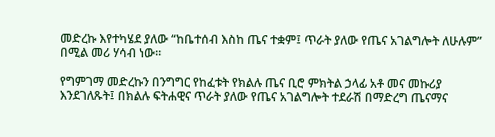መድረኩ እየተካሄደ ያለው “ከቤተሰብ እስከ ጤና ተቋም፤ ጥራት ያለው የጤና አገልግሎት ለሁሉም” በሚል መሪ ሃሳብ ነው።

የግምገማ መድረኩን በንግግር የከፈቱት የክልሉ ጤና ቢሮ ምክትል ኃላፊ አቶ መና መኩሪያ እንደገለጹት፤ በክልሉ ፍትሐዊና ጥራት ያለው የጤና አገልግሎት ተደራሽ በማድረግ ጤናማና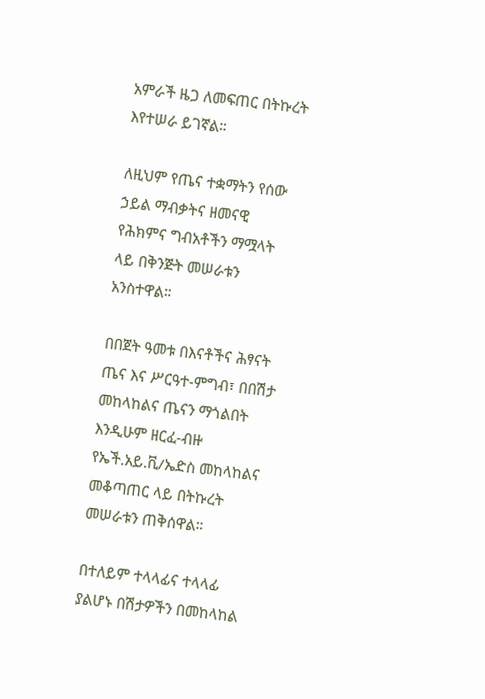አምራች ዜጋ ለመፍጠር በትኩረት እየተሠራ ይገኛል።

ለዚህም የጤና ተቋማትን የሰው ኃይል ማብቃትና ዘመናዊ የሕክምና ግብአቶችን ማሟላት ላይ በቅንጅት መሠራቱን አንስተዋል።

በበጀት ዓመቱ በእናቶችና ሕፃናት ጤና እና ሥርዓተ-ምግብ፣ በበሽታ መከላከልና ጤናን ማጎልበት እንዲሁም ዘርፈ-ብዙ የኤች.አይ.ቪ/ኤድስ መከላከልና መቆጣጠር ላይ በትኩረት መሠራቱን ጠቅሰዋል።

በተለይም ተላላፊና ተላላፊ ያልሆኑ በሽታዎችን በመከላከል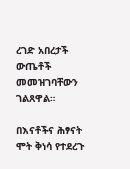ረገድ አበረታች ውጤቶች መመዝገባቸውን ገልጸዋል።

በእናቶችና ሕፃናት ሞት ቅነሳ የተደረጉ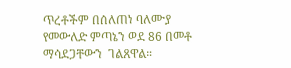ጥረቶችም በሰለጠነ ባለሙያ የመውለድ ምጣኔን ወደ 86 በመቶ ማሳደጋቸውን  ገልጸዋል።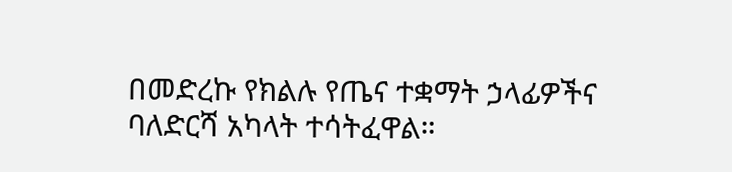በመድረኩ የክልሉ የጤና ተቋማት ኃላፊዎችና ባለድርሻ አካላት ተሳትፈዋል።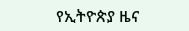የኢትዮጵያ ዜና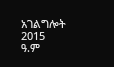አገልግሎት
2015
ዓ.ም